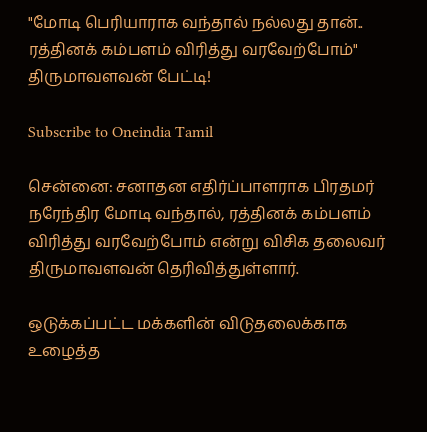"மோடி பெரியாராக வந்தால் நல்லது தான்.. ரத்தினக் கம்பளம் விரித்து வரவேற்போம்" திருமாவளவன் பேட்டி!

Subscribe to Oneindia Tamil

சென்னை: சனாதன எதிர்ப்பாளராக பிரதமர் நரேந்திர மோடி வந்தால், ரத்தினக் கம்பளம் விரித்து வரவேற்போம் என்று விசிக தலைவர் திருமாவளவன் தெரிவித்துள்ளார்.

ஒடுக்கப்பட்ட மக்களின் விடுதலைக்காக உழைத்த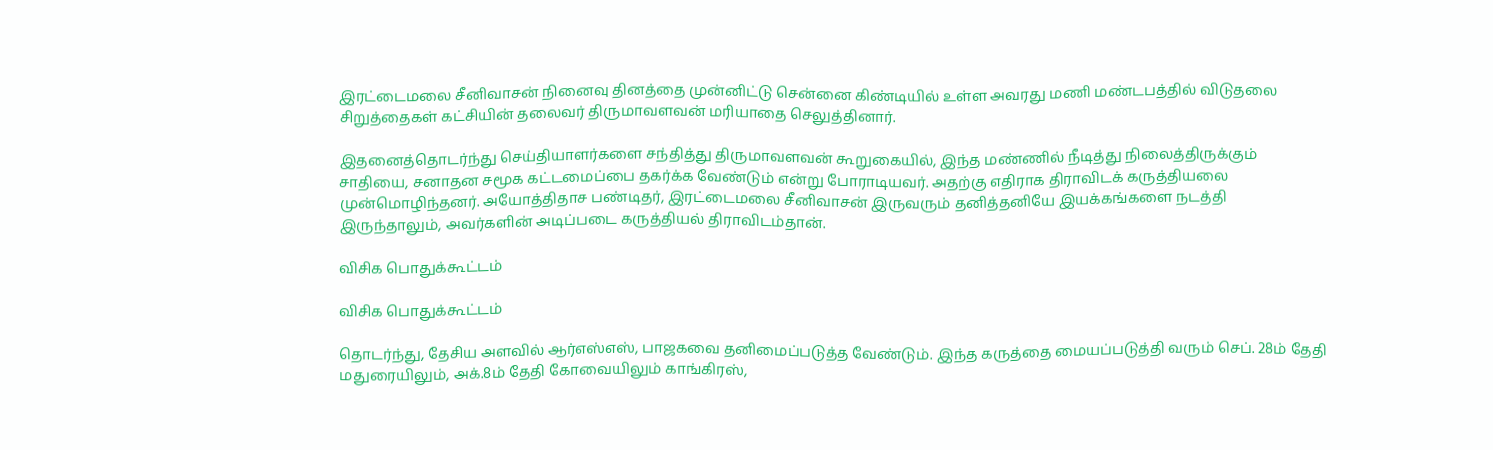இரட்டைமலை சீனிவாசன் நினைவு தினத்தை முன்னிட்டு சென்னை கிண்டியில் உள்ள அவரது மணி மண்டபத்தில் விடுதலை சிறுத்தைகள் கட்சியின் தலைவர் திருமாவளவன் மரியாதை செலுத்தினார்.

இதனைத்தொடர்ந்து செய்தியாளர்களை சந்தித்து திருமாவளவன் கூறுகையில், இந்த மண்ணில் நீடித்து நிலைத்திருக்கும் சாதியை, சனாதன சமூக கட்டமைப்பை தகர்க்க வேண்டும் என்று போராடியவர். அதற்கு எதிராக திராவிடக் கருத்தியலை முன்மொழிந்தனர். அயோத்திதாச பண்டிதர், இரட்டைமலை சீனிவாசன் இருவரும் தனித்தனியே இயக்கங்களை நடத்தி இருந்தாலும், அவர்களின் அடிப்படை கருத்தியல் திராவிடம்தான்.

விசிக பொதுக்கூட்டம்

விசிக பொதுக்கூட்டம்

தொடர்ந்து, தேசிய அளவில் ஆர்எஸ்எஸ், பாஜகவை தனிமைப்படுத்த வேண்டும். இந்த கருத்தை மையப்படுத்தி வரும் செப். 28ம் தேதி மதுரையிலும், அக்.8ம் தேதி கோவையிலும் காங்கிரஸ்,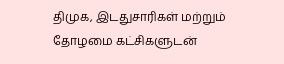திமுக, இடதுசாரிகள் மற்றும் தோழமை கட்சிகளுடன்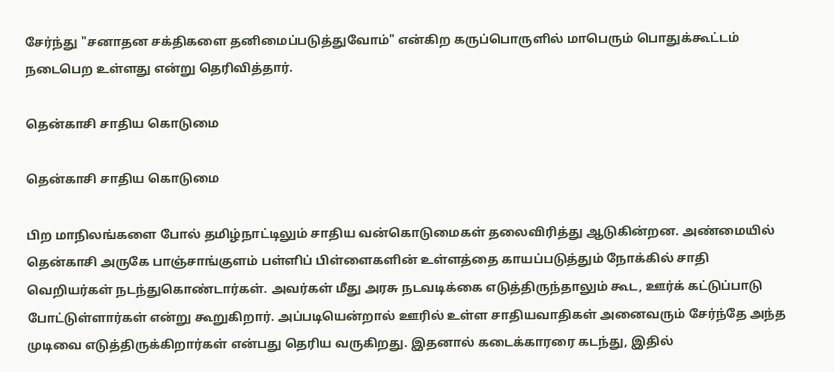சேர்ந்து "சனாதன சக்திகளை தனிமைப்படுத்துவோம்" என்கிற கருப்பொருளில் மாபெரும் பொதுக்கூட்டம் நடைபெற உள்ளது என்று தெரிவித்தார்.

தென்காசி சாதிய கொடுமை

தென்காசி சாதிய கொடுமை

பிற மாநிலங்களை போல் தமிழ்நாட்டிலும் சாதிய வன்கொடுமைகள் தலைவிரித்து ஆடுகின்றன. அண்மையில் தென்காசி அருகே பாஞ்சாங்குளம் பள்ளிப் பிள்ளைகளின் உள்ளத்தை காயப்படுத்தும் நோக்கில் சாதி வெறியர்கள் நடந்துகொண்டார்கள். அவர்கள் மீது அரசு நடவடிக்கை எடுத்திருந்தாலும் கூட, ஊர்க் கட்டுப்பாடு போட்டுள்ளார்கள் என்று கூறுகிறார். அப்படியென்றால் ஊரில் உள்ள சாதியவாதிகள் அனைவரும் சேர்ந்தே அந்த முடிவை எடுத்திருக்கிறார்கள் என்பது தெரிய வருகிறது. இதனால் கடைக்காரரை கடந்து, இதில்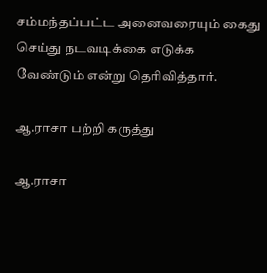சம்மந்தப்பட்ட அனைவரையும் கைது செய்து நடவடிக்கை எடுக்க வேண்டும் என்று தெரிவித்தார்.

ஆ.ராசா பற்றி கருத்து

ஆ.ராசா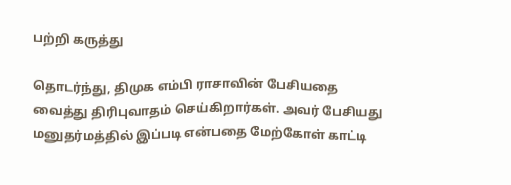பற்றி கருத்து

தொடர்ந்து, திமுக எம்பி ராசாவின் பேசியதை வைத்து திரிபுவாதம் செய்கிறார்கள். அவர் பேசியது மனுதர்மத்தில் இப்படி என்பதை மேற்கோள் காட்டி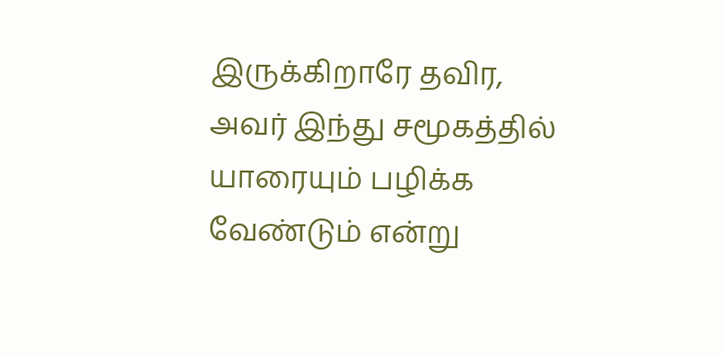இருக்கிறாரே தவிர, அவர் இந்து சமூகத்தில் யாரையும் பழிக்க வேண்டும் என்று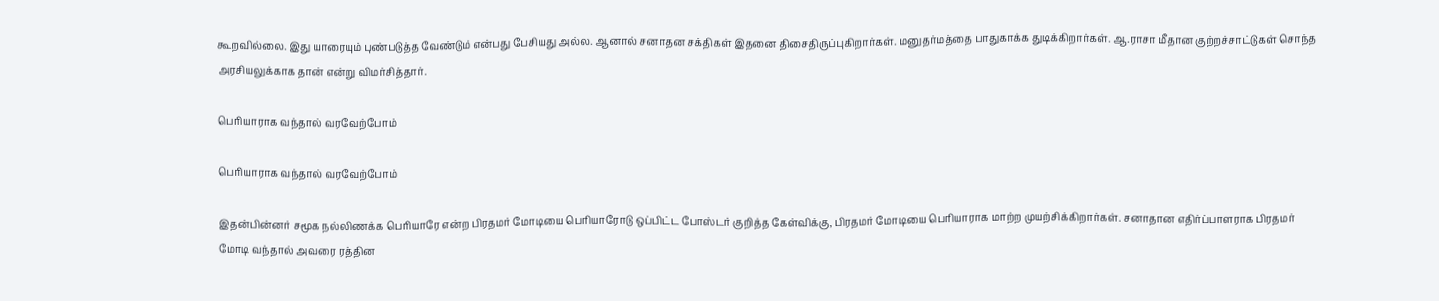கூறவில்லை. இது யாரையும் புண்படுத்த வேண்டும் என்பது பேசியது அல்ல. ஆனால் சனாதன சக்திகள் இதனை திசைதிருப்புகிறார்கள். மனுதர்மத்தை பாதுகாக்க துடிக்கிறார்கள். ஆ.ராசா மீதான குற்றச்சாட்டுகள் சொந்த அரசியலுக்காக தான் என்று விமர்சித்தார்.

பெரியாராக வந்தால் வரவேற்போம்

பெரியாராக வந்தால் வரவேற்போம்

இதன்பின்னர் சமூக நல்லிணக்க பெரியாரே என்ற பிரதமர் மோடியை பெரியாரோடு ஒப்பிட்ட போஸ்டர் குறித்த கேள்விக்கு, பிரதமர் மோடியை பெரியாராக மாற்ற முயற்சிக்கிறார்கள். சனாதான எதிர்ப்பாளராக பிரதமர் மோடி வந்தால் அவரை ரத்தின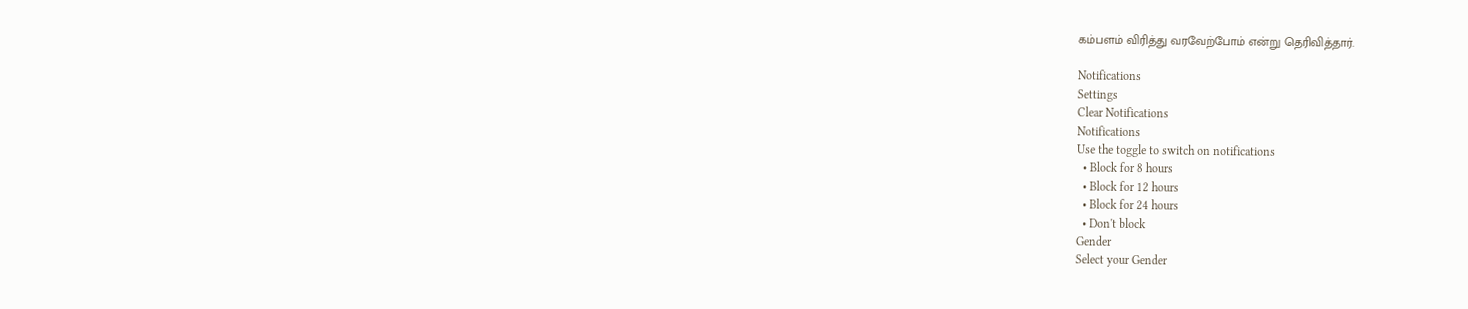கம்பளம் விரித்து வரவேற்போம் என்று தெரிவித்தார்.

Notifications
Settings
Clear Notifications
Notifications
Use the toggle to switch on notifications
  • Block for 8 hours
  • Block for 12 hours
  • Block for 24 hours
  • Don't block
Gender
Select your Gender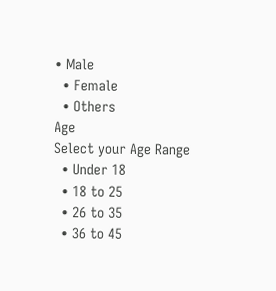• Male
  • Female
  • Others
Age
Select your Age Range
  • Under 18
  • 18 to 25
  • 26 to 35
  • 36 to 45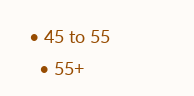• 45 to 55
  • 55+